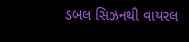ડબલ સિઝનથી વાયરલ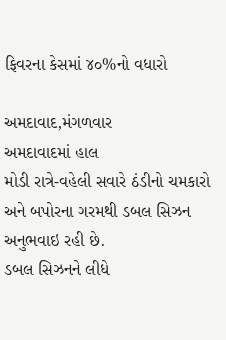ફિવરના કેસમાં ૪૦%નો વધારો

અમદાવાદ,મંગળવાર
અમદાવાદમાં હાલ
મોડી રાત્રે-વહેલી સવારે ઠંડીનો ચમકારો અને બપોરના ગરમથી ડબલ સિઝન અનુભવાઇ રહી છે.
ડબલ સિઝનને લીધે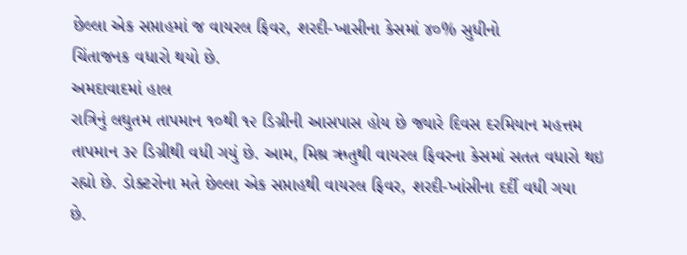છેલ્લા એક સપ્તાહમાં જ વાયરલ ફિવર, શરદી-ખાસીના કેસમાં ૪૦% સુધીનો
ચિંતાજનક વધારો થયો છે.
અમદાવાદમાં હાલ
રાત્રિનું લઘુતમ તાપમાન ૧૦થી ૧૨ ડિગ્રીની આસપાસ હોય છે જ્યારે દિવસ દરમિયાન મહત્તમ
તાપમાન ૩૨ ડિગ્રીથી વધી ગયું છે. આમ, મિશ્ર ઋતુથી વાયરલ ફિવરના કેસમાં સતત વધારો થઇ
રહ્યો છે. ડોક્ટરોના મતે છેલ્લા એક સપ્તાહથી વાયરલ ફિવર, શરદી-ખાંસીના દર્દી વધી ગયા
છે.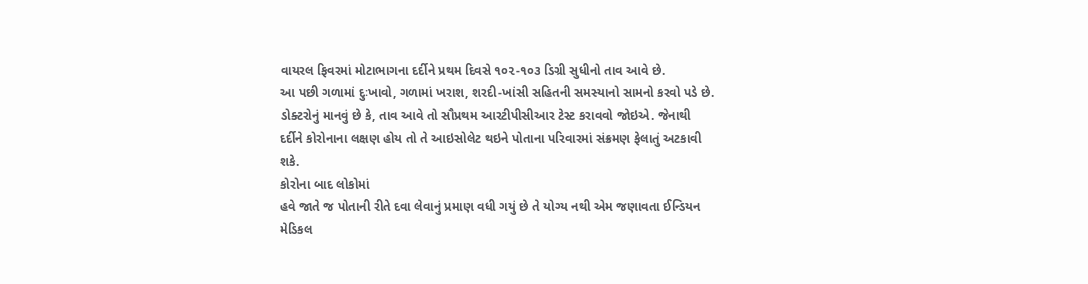વાયરલ ફિવરમાં મોટાભાગના દર્દીને પ્રથમ દિવસે ૧૦૨-૧૦૩ ડિગ્રી સુધીનો તાવ આવે છે.
આ પછી ગળામાં દુઃખાવો, ગળામાં ખરાશ, શરદી-ખાંસી સહિતની સમસ્યાનો સામનો કરવો પડે છે.
ડોક્ટરોનું માનવું છે કે, તાવ આવે તો સૌપ્રથમ આરટીપીસીઆર ટેસ્ટ કરાવવો જોઇએ. જેનાથી
દર્દીને કોરોનાના લક્ષણ હોય તો તે આઇસોલેટ થઇને પોતાના પરિવારમાં સંક્રમણ ફેલાતું અટકાવી
શકે.
કોરોના બાદ લોકોમાં
હવે જાતે જ પોતાની રીતે દવા લેવાનું પ્રમાણ વધી ગયું છે તે યોગ્ય નથી એમ જણાવતા ઈન્ડિયન
મેડિકલ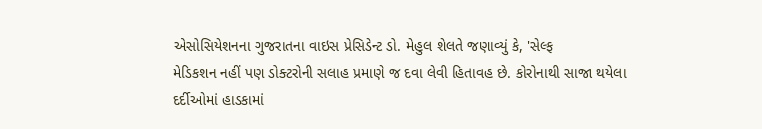એસોસિયેશનના ગુજરાતના વાઇસ પ્રેસિડેન્ટ ડો. મેહુલ શેલતે જણાવ્યું કે, 'સેલ્ફ
મેડિકશન નહીં પણ ડોક્ટરોની સલાહ પ્રમાણે જ દવા લેવી હિતાવહ છે. કોરોનાથી સાજા થયેલા
દર્દીઓમાં હાડકામાં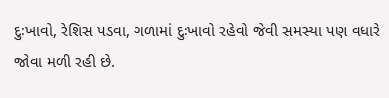દુઃખાવો, રેશિસ પડવા, ગળામાં દુઃખાવો રહેવો જેવી સમસ્યા પણ વધારે
જોવા મળી રહી છે.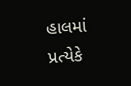હાલમાં પ્રત્યેકે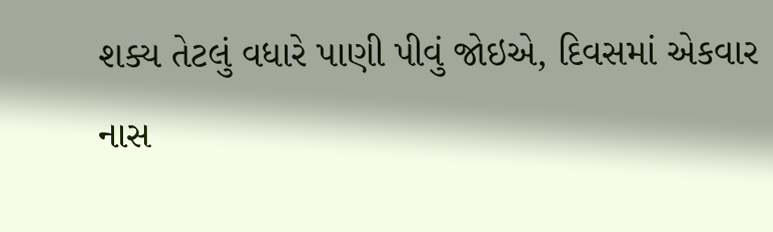શક્ય તેટલું વધારે પાણી પીવું જોઇએ, દિવસમાં એકવાર
નાસ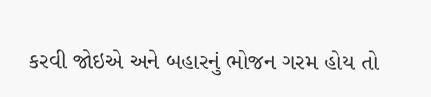કરવી જોઇએ અને બહારનું ભોજન ગરમ હોય તો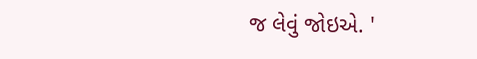જ લેવું જોઇએ. '